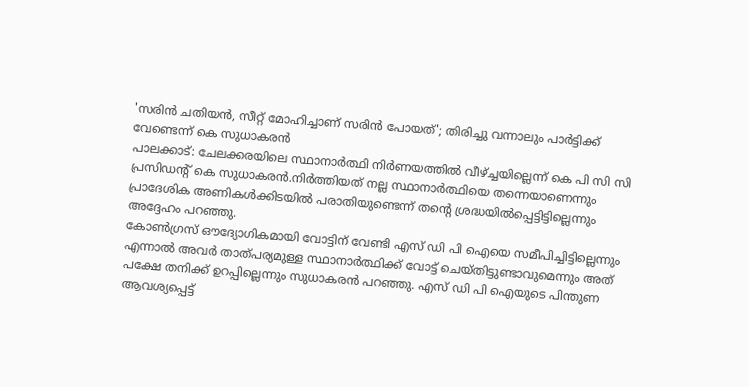'സരിൻ ചതിയൻ, സീറ്റ് മോഹിച്ചാണ് സരിൻ പോയത്'; തിരിച്ചു വന്നാലും പാർട്ടിക്ക് വേണ്ടെന്ന് കെ സുധാകരൻ
പാലക്കാട്: ചേലക്കരയിലെ സ്ഥാനാർത്ഥി നിർണയത്തിൽ വീഴ്ച്ചയില്ലെന്ന് കെ പി സി സി പ്രസിഡന്റ് കെ സുധാകരൻ.നിർത്തിയത് നല്ല സ്ഥാനാർത്ഥിയെ തന്നെയാണെന്നും പ്രാദേശിക അണികൾക്കിടയിൽ പരാതിയുണ്ടെന്ന് തന്റെ ശ്രദ്ധയിൽപ്പെട്ടിട്ടില്ലെന്നും അദ്ദേഹം പറഞ്ഞു.
കോൺഗ്രസ് ഔദ്യോഗികമായി വോട്ടിന് വേണ്ടി എസ് ഡി പി ഐയെ സമീപിച്ചിട്ടില്ലെന്നും എന്നാൽ അവർ താത്പര്യമുള്ള സ്ഥാനാർത്ഥിക്ക് വോട്ട് ചെയ്തിട്ടുണ്ടാവുമെന്നും അത് പക്ഷേ തനിക്ക് ഉറപ്പില്ലെന്നും സുധാകരൻ പറഞ്ഞു. എസ് ഡി പി ഐയുടെ പിന്തുണ ആവശ്യപ്പെട്ട്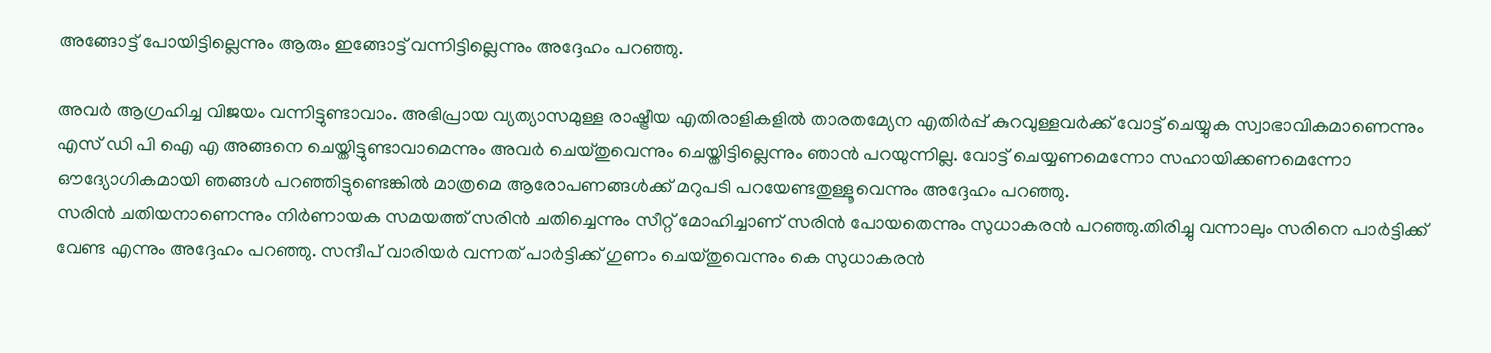അങ്ങോട്ട് പോയിട്ടില്ലെന്നും ആരും ഇങ്ങോട്ട് വന്നിട്ടില്ലെന്നും അദ്ദേഹം പറഞ്ഞു.

അവർ ആഗ്രഹിച്ച വിജയം വന്നിട്ടുണ്ടാവാം. അഭിപ്രായ വ്യത്യാസമുള്ള രാഷ്ട്രീയ എതിരാളികളിൽ താരതമ്യേന എതിർപ്പ് കുറവുള്ളവർക്ക് വോട്ട് ചെയ്യുക സ്വാഭാവികമാണെന്നും എസ് ഡി പി ഐ എ അങ്ങനെ ചെയ്തിട്ടുണ്ടാവാമെന്നും അവർ ചെയ്തുവെന്നും ചെയ്തിട്ടില്ലെന്നും ഞാൻ പറയുന്നില്ല. വോട്ട് ചെയ്യണമെന്നോ സഹായിക്കണമെന്നോ ഔദ്യോഗികമായി ഞങ്ങൾ പറഞ്ഞിട്ടുണ്ടെങ്കിൽ മാത്രമെ ആരോപണങ്ങൾക്ക് മറുപടി പറയേണ്ടതുള്ളൂവെന്നും അദ്ദേഹം പറഞ്ഞു.
സരിൻ ചതിയനാണെന്നും നിർണായക സമയത്ത് സരിൻ ചതിച്ചെന്നും സീറ്റ് മോഹിച്ചാണ് സരിൻ പോയതെന്നും സുധാകരൻ പറഞ്ഞു.തിരിച്ചു വന്നാലും സരിനെ പാർട്ടിക്ക് വേണ്ട എന്നും അദ്ദേഹം പറഞ്ഞു. സന്ദീപ് വാരിയർ വന്നത് പാർട്ടിക്ക് ഗുണം ചെയ്തുവെന്നും കെ സുധാകരൻ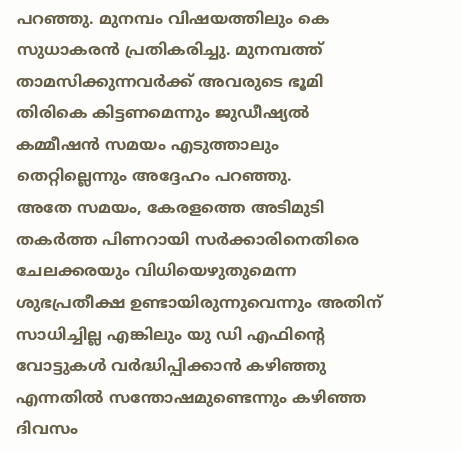പറഞ്ഞു. മുനമ്പം വിഷയത്തിലും കെ സുധാകരൻ പ്രതികരിച്ചു. മുനമ്പത്ത് താമസിക്കുന്നവർക്ക് അവരുടെ ഭൂമി തിരികെ കിട്ടണമെന്നും ജുഡീഷ്യൽ കമ്മീഷൻ സമയം എടുത്താലും തെറ്റില്ലെന്നും അദ്ദേഹം പറഞ്ഞു.
അതേ സമയം, കേരളത്തെ അടിമുടി തകർത്ത പിണറായി സർക്കാരിനെതിരെ ചേലക്കരയും വിധിയെഴുതുമെന്ന ശുഭപ്രതീക്ഷ ഉണ്ടായിരുന്നുവെന്നും അതിന് സാധിച്ചില്ല എങ്കിലും യു ഡി എഫിന്റെ വോട്ടുകൾ വർദ്ധിപ്പിക്കാൻ കഴിഞ്ഞു എന്നതിൽ സന്തോഷമുണ്ടെന്നും കഴിഞ്ഞ ദിവസം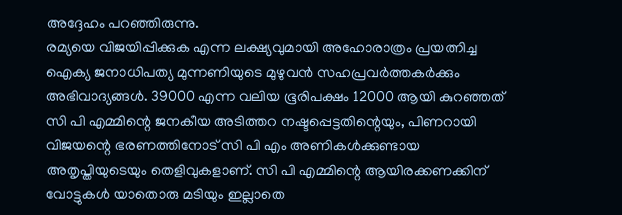അദ്ദേഹം പറഞ്ഞിരുന്നു.
രമ്യയെ വിജയിപ്പിക്കുക എന്ന ലക്ഷ്യവുമായി അഹോരാത്രം പ്രയത്നിച്ച ഐക്യ ജനാധിപത്യ മുന്നണിയുടെ മുഴുവൻ സഹപ്രവർത്തകർക്കും അഭിവാദ്യങ്ങൾ. 39000 എന്ന വലിയ ഭൂരിപക്ഷം 12000 ആയി കുറഞ്ഞത് സി പി എമ്മിന്റെ ജനകീയ അടിത്തറ നഷ്ടപ്പെട്ടതിന്റെയും, പിണറായി വിജയന്റെ ഭരണത്തിനോട് സി പി എം അണികൾക്കുണ്ടായ അതൃപ്തിയുടെയും തെളിവുകളാണ്. സി പി എമ്മിന്റെ ആയിരക്കണക്കിന് വോട്ടുകൾ യാതൊരു മടിയും ഇല്ലാതെ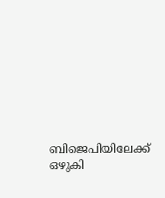ബിജെപിയിലേക്ക് ഒഴുകി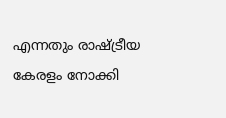എന്നതും രാഷ്ട്രീയ കേരളം നോക്കി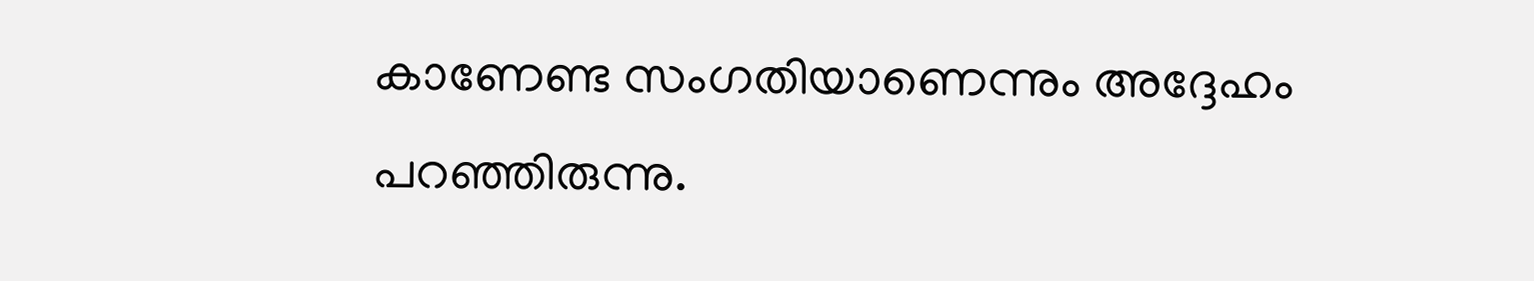കാണേണ്ട സംഗതിയാണെന്നും അദ്ദേഹം പറഞ്ഞിരുന്നു.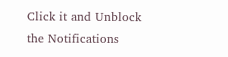Click it and Unblock the Notifications